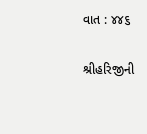વાત : ૪૪૬

શ્રીહરિજીની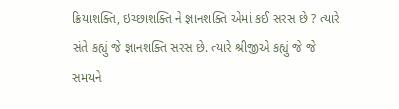ક્રિયાશક્તિ, ઇચ્છાશક્તિ ને જ્ઞાનશક્તિ એમાં કઈ સરસ છે ? ત્યારે સંતે કહ્યું જે જ્ઞાનશક્તિ સરસ છે. ત્યારે શ્રીજીએ કહ્યું જે જે સમયને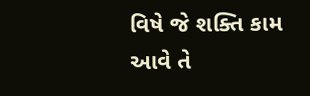વિષે જે શક્તિ કામ આવે તે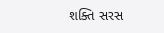શક્તિ સરસ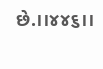છે.।।૪૪૬।।